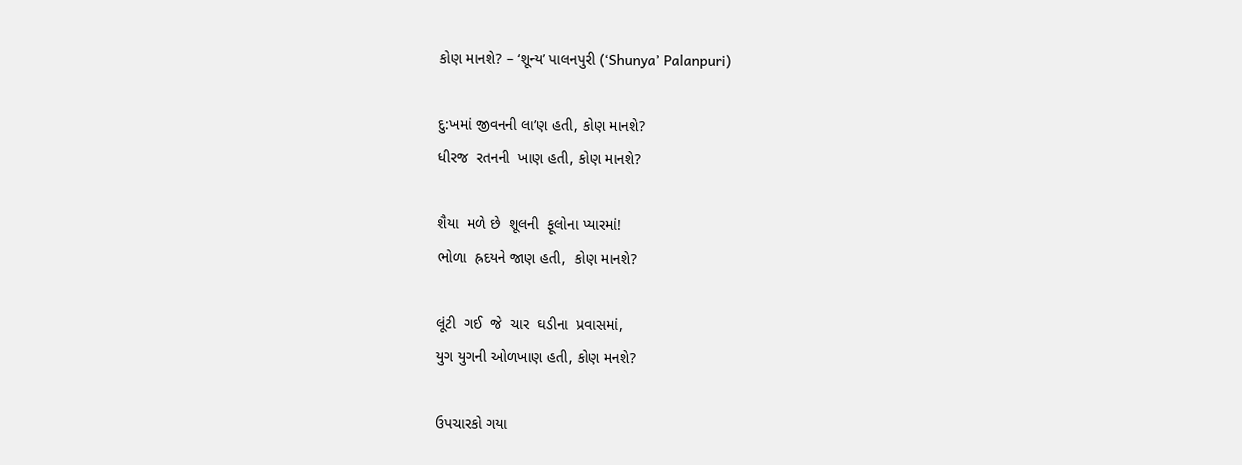કોણ માનશે? – ‘શૂન્ય’ પાલનપુરી (‘Shunya’ Palanpuri)

દુ:ખમાં જીવનની લા’ણ હતી, કોણ માનશે?
ધીરજ  રતનની  ખાણ હતી, કોણ માનશે?

શૈયા  મળે છે  શૂલની  ફૂલોના પ્યારમાં!
ભોળા  હ્રદયને જાણ હતી,  કોણ માનશે?

લૂંટી  ગઈ  જે  ચાર  ઘડીના  પ્રવાસમાં,
યુગ યુગની ઓળખાણ હતી, કોણ મનશે?

ઉપચારકો ગયા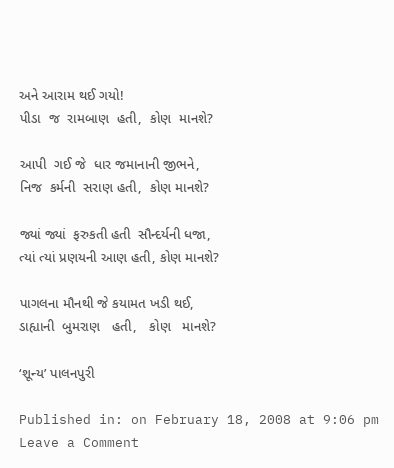અને આરામ થઈ ગયો!
પીડા  જ  રામબાણ  હતી,  કોણ  માનશે?

આપી  ગઈ જે  ધાર જમાનાની જીભને,
નિજ  કર્મની  સરાણ હતી,  કોણ માનશે?

જ્યાં જ્યાં  ફરુકતી હતી  સૌન્દર્યની ધજા,
ત્યાં ત્યાં પ્રણયની આણ હતી, કોણ માનશે?

પાગલના મૌનથી જે કયામત ખડી થઈ,
ડાહ્યાની  બુમરાણ   હતી,   કોણ   માનશે?

‘શૂન્ય’ પાલનપુરી

Published in: on February 18, 2008 at 9:06 pm Leave a Comment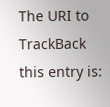The URI to TrackBack this entry is: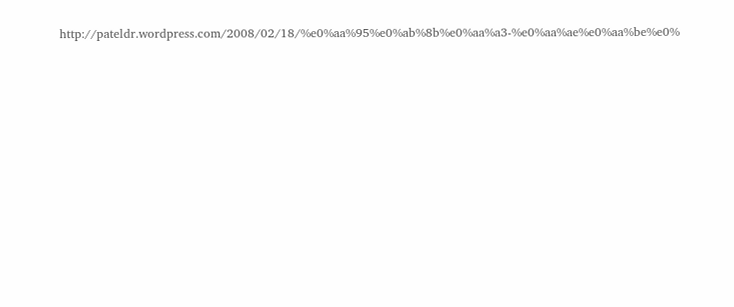http://pateldr.wordpress.com/2008/02/18/%e0%aa%95%e0%ab%8b%e0%aa%a3-%e0%aa%ae%e0%aa%be%e0%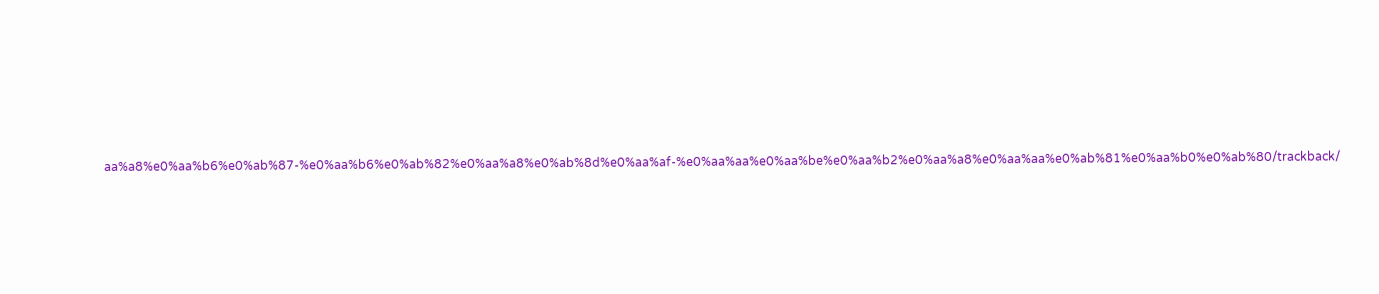aa%a8%e0%aa%b6%e0%ab%87-%e0%aa%b6%e0%ab%82%e0%aa%a8%e0%ab%8d%e0%aa%af-%e0%aa%aa%e0%aa%be%e0%aa%b2%e0%aa%a8%e0%aa%aa%e0%ab%81%e0%aa%b0%e0%ab%80/trackback/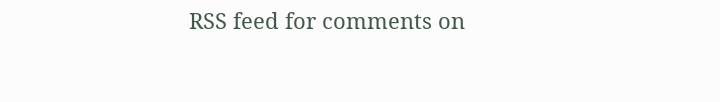RSS feed for comments on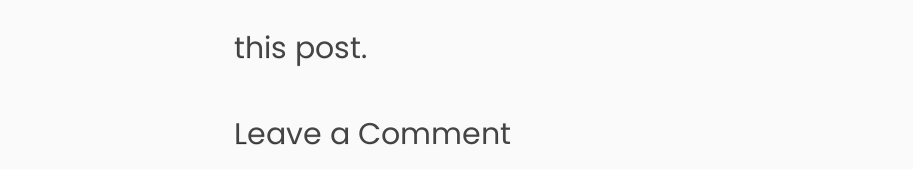this post.

Leave a Comment